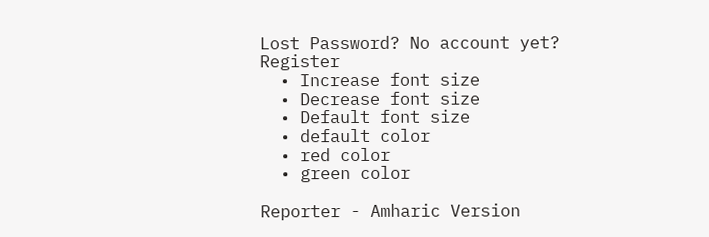Lost Password? No account yet? Register
  • Increase font size
  • Decrease font size
  • Default font size
  • default color
  • red color
  • green color

Reporter - Amharic Version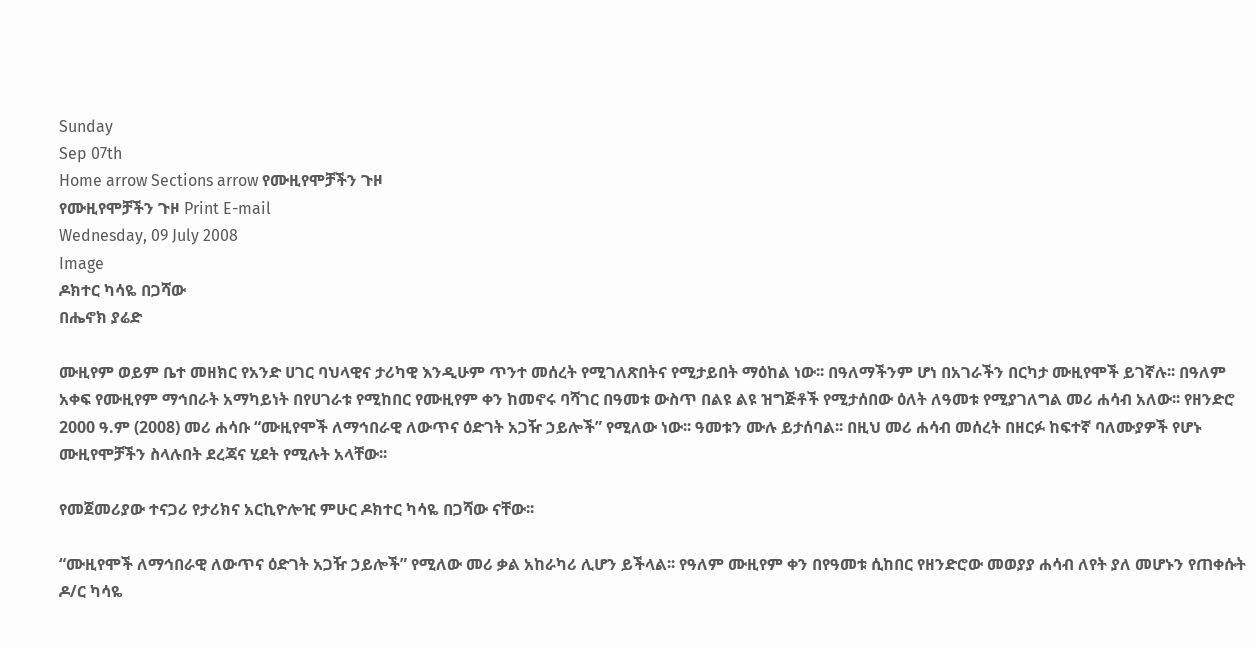Sunday
Sep 07th
Home arrow Sections arrow የሙዚየሞቻችን ጉዞ
የሙዚየሞቻችን ጉዞ Print E-mail
Wednesday, 09 July 2008
Image
ዶክተር ካሳዬ በጋሻው
በሔኖክ ያሬድ

ሙዚየም ወይም ቤተ መዘክር የአንድ ሀገር ባህላዊና ታሪካዊ እንዲሁም ጥንተ መሰረት የሚገለጽበትና የሚታይበት ማዕከል ነው፡፡ በዓለማችንም ሆነ በአገራችን በርካታ ሙዚየሞች ይገኛሉ፡፡ በዓለም አቀፍ የሙዚየም ማኅበራት አማካይነት በየሀገራቱ የሚከበር የሙዚየም ቀን ከመኖሩ ባሻገር በዓመቱ ውስጥ በልዩ ልዩ ዝግጅቶች የሚታሰበው ዕለት ለዓመቱ የሚያገለግል መሪ ሐሳብ አለው፡፡ የዘንድሮ 2000 ዓ.ም (2008) መሪ ሐሳቡ “ሙዚየሞች ለማኅበራዊ ለውጥና ዕድገት አጋዥ ኃይሎች” የሚለው ነው፡፡ ዓመቱን ሙሉ ይታሰባል፡፡ በዚህ መሪ ሐሳብ መሰረት በዘርፉ ከፍተኛ ባለሙያዎች የሆኑ ሙዚየሞቻችን ስላሉበት ደረጃና ሂደት የሚሉት አላቸው፡፡

የመጀመሪያው ተናጋሪ የታሪክና አርኪዮሎዢ ምሁር ዶክተር ካሳዬ በጋሻው ናቸው፡፡

“ሙዚየሞች ለማኅበራዊ ለውጥና ዕድገት አጋዥ ኃይሎች” የሚለው መሪ ቃል አከራካሪ ሊሆን ይችላል፡፡ የዓለም ሙዚየም ቀን በየዓመቱ ሲከበር የዘንድሮው መወያያ ሐሳብ ለየት ያለ መሆኑን የጠቀሱት ዶ/ር ካሳዬ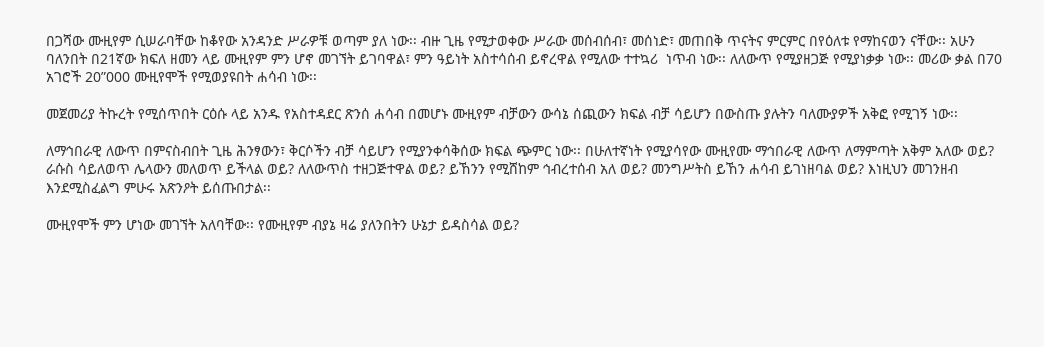በጋሻው ሙዚየም ሲሠራባቸው ከቆየው አንዳንድ ሥራዎቹ ወጣም ያለ ነው፡፡ ብዙ ጊዜ የሚታወቀው ሥራው መሰብሰብ፣ መሰነድ፣ መጠበቅ ጥናትና ምርምር በየዕለቱ የማከናወን ናቸው፡፡ አሁን ባለንበት በ21ኛው ክፍለ ዘመን ላይ ሙዚየም ምን ሆኖ መገኘት ይገባዋል፣ ምን ዓይነት አስተሳሰብ ይኖረዋል የሚለው ተተኳሪ  ነጥብ ነው፡፡ ለለውጥ የሚያዘጋጅ የሚያነቃቃ ነው፡፡ መሪው ቃል በ70 አገሮች 20”000 ሙዚየሞች የሚወያዩበት ሐሳብ ነው፡፡

መጀመሪያ ትኩረት የሚሰጥበት ርዕሱ ላይ አንዱ የአስተዳደር ጽንሰ ሐሳብ በመሆኑ ሙዚየም ብቻውን ውሳኔ ሰጪውን ክፍል ብቻ ሳይሆን በውስጡ ያሉትን ባለሙያዎች አቅፎ የሚገኝ ነው፡፡

ለማኅበራዊ ለውጥ በምናስብበት ጊዜ ሕንፃውን፣ ቅርሶችን ብቻ ሳይሆን የሚያንቀሳቅሰው ክፍል ጭምር ነው፡፡ በሁለተኛነት የሚያሳየው ሙዚየሙ ማኅበራዊ ለውጥ ለማምጣት አቅም አለው ወይ? ራሱስ ሳይለወጥ ሌላውን መለወጥ ይችላል ወይ? ለለውጥስ ተዘጋጅተዋል ወይ? ይኸንን የሚሸከም ኅብረተሰብ አለ ወይ? መንግሥትስ ይኸን ሐሳብ ይገነዘባል ወይ? እነዚህን መገንዘብ እንደሚስፈልግ ምሁሩ አጽንዖት ይሰጡበታል፡፡

ሙዚየሞች ምን ሆነው መገኘት አለባቸው፡፡ የሙዚየም ብያኔ ዛሬ ያለንበትን ሁኔታ ይዳስሳል ወይ?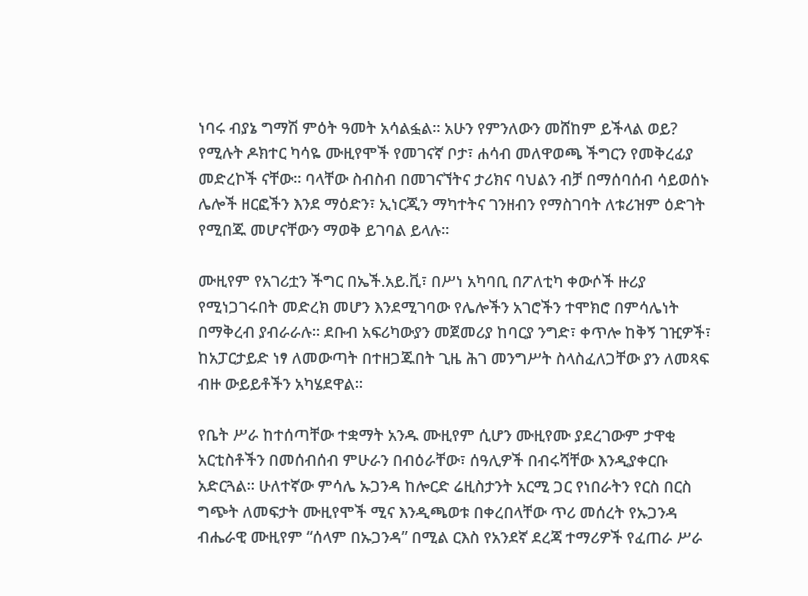ነባሩ ብያኔ ግማሽ ምዕት ዓመት አሳልፏል፡፡ አሁን የምንለውን መሸከም ይችላል ወይ? የሚሉት ዶክተር ካሳዬ ሙዚየሞች የመገናኛ ቦታ፣ ሐሳብ መለዋወጫ ችግርን የመቅረፊያ መድረኮች ናቸው፡፡ ባላቸው ስብስብ በመገናኘትና ታሪክና ባህልን ብቻ በማሰባሰብ ሳይወሰኑ ሌሎች ዘርፎችን እንደ ማዕድን፣ ኢነርጂን ማካተትና ገንዘብን የማስገባት ለቱሪዝም ዕድገት የሚበጁ መሆናቸውን ማወቅ ይገባል ይላሉ፡፡

ሙዚየም የአገሪቷን ችግር በኤች.አይ.ቪ፣ በሥነ አካባቢ በፖለቲካ ቀውሶች ዙሪያ የሚነጋገሩበት መድረክ መሆን እንደሚገባው የሌሎችን አገሮችን ተሞክሮ በምሳሌነት በማቅረብ ያብራራሉ፡፡ ደቡብ አፍሪካውያን መጀመሪያ ከባርያ ንግድ፣ ቀጥሎ ከቅኝ ገዢዎች፣ ከአፓርታይድ ነፃ ለመውጣት በተዘጋጁበት ጊዜ ሕገ መንግሥት ስላስፈለጋቸው ያን ለመጻፍ ብዙ ውይይቶችን አካሄደዋል፡፡

የቤት ሥራ ከተሰጣቸው ተቋማት አንዱ ሙዚየም ሲሆን ሙዚየሙ ያደረገውም ታዋቂ አርቲስቶችን በመሰብሰብ ምሁራን በብዕራቸው፣ ሰዓሊዎች በብሩሻቸው እንዲያቀርቡ አድርጓል፡፡ ሁለተኛው ምሳሌ ኡጋንዳ ከሎርድ ሬዚስታንት አርሚ ጋር የነበራትን የርስ በርስ ግጭት ለመፍታት ሙዚየሞች ሚና እንዲጫወቱ በቀረበላቸው ጥሪ መሰረት የኡጋንዳ ብሔራዊ ሙዚየም “ሰላም በኡጋንዳ” በሚል ርእስ የአንደኛ ደረጃ ተማሪዎች የፈጠራ ሥራ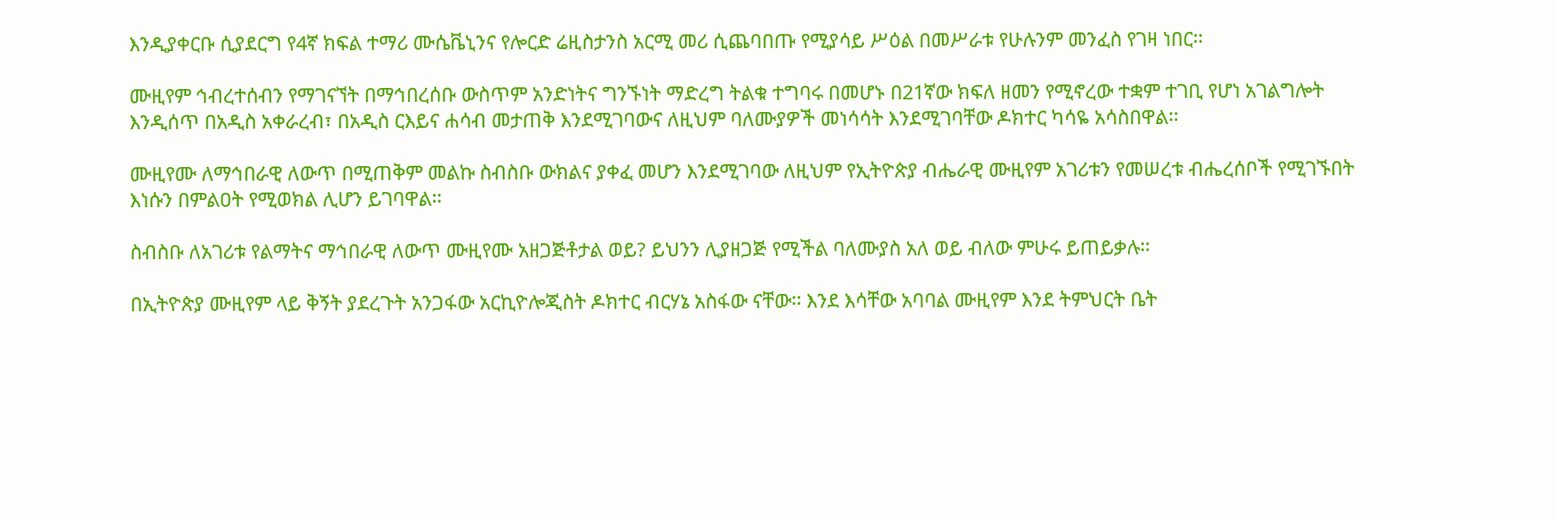እንዲያቀርቡ ሲያደርግ የ4ኛ ክፍል ተማሪ ሙሴቬኒንና የሎርድ ሬዚስታንስ አርሚ መሪ ሲጨባበጡ የሚያሳይ ሥዕል በመሥራቱ የሁሉንም መንፈስ የገዛ ነበር፡፡

ሙዚየም ኅብረተሰብን የማገናኘት በማኅበረሰቡ ውስጥም አንድነትና ግንኙነት ማድረግ ትልቁ ተግባሩ በመሆኑ በ21ኛው ክፍለ ዘመን የሚኖረው ተቋም ተገቢ የሆነ አገልግሎት እንዲሰጥ በአዲስ አቀራረብ፣ በአዲስ ርእይና ሐሳብ መታጠቅ እንደሚገባውና ለዚህም ባለሙያዎች መነሳሳት እንደሚገባቸው ዶክተር ካሳዬ አሳስበዋል፡፡

ሙዚየሙ ለማኅበራዊ ለውጥ በሚጠቅም መልኩ ስብስቡ ውክልና ያቀፈ መሆን እንደሚገባው ለዚህም የኢትዮጵያ ብሔራዊ ሙዚየም አገሪቱን የመሠረቱ ብሔረሰቦች የሚገኙበት እነሱን በምልዐት የሚወክል ሊሆን ይገባዋል፡፡

ስብስቡ ለአገሪቱ የልማትና ማኅበራዊ ለውጥ ሙዚየሙ አዘጋጅቶታል ወይ? ይህንን ሊያዘጋጅ የሚችል ባለሙያስ አለ ወይ ብለው ምሁሩ ይጠይቃሉ፡፡

በኢትዮጵያ ሙዚየም ላይ ቅኝት ያደረጉት አንጋፋው አርኪዮሎጂስት ዶክተር ብርሃኔ አስፋው ናቸው፡፡ እንደ እሳቸው አባባል ሙዚየም እንደ ትምህርት ቤት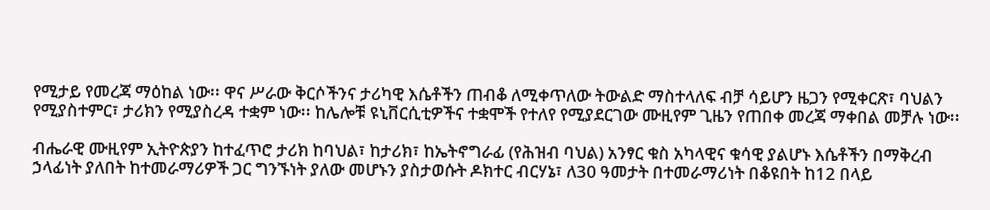የሚታይ የመረጃ ማዕከል ነው፡፡ ዋና ሥራው ቅርሶችንና ታሪካዊ እሴቶችን ጠብቆ ለሚቀጥለው ትውልድ ማስተላለፍ ብቻ ሳይሆን ዜጋን የሚቀርጽ፣ ባህልን የሚያስተምር፣ ታሪክን የሚያስረዳ ተቋም ነው፡፡ ከሌሎቹ ዩኒቨርሲቲዎችና ተቋሞች የተለየ የሚያደርገው ሙዚየም ጊዜን የጠበቀ መረጃ ማቀበል መቻሉ ነው፡፡

ብሔራዊ ሙዚየም ኢትዮጵያን ከተፈጥሮ ታሪክ ከባህል፣ ከታሪክ፣ ከኤትኖግራፊ (የሕዝብ ባህል) አንፃር ቁስ አካላዊና ቁሳዊ ያልሆኑ እሴቶችን በማቅረብ ኃላፊነት ያለበት ከተመራማሪዎች ጋር ግንኙነት ያለው መሆኑን ያስታወሱት ዶክተር ብርሃኔ፣ ለ30 ዓመታት በተመራማሪነት በቆዩበት ከ12 በላይ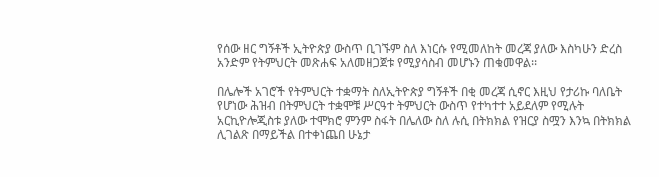የሰው ዘር ግኝቶች ኢትዮጵያ ውስጥ ቢገኙም ስለ እነርሱ የሚመለከት መረጃ ያለው እስካሁን ድረስ አንድም የትምህርት መጽሐፍ አለመዘጋጀቱ የሚያሳስብ መሆኑን ጠቁመዋል፡፡

በሌሎች አገሮች የትምህርት ተቋማት ስለኢትዮጵያ ግኝቶች በቂ መረጃ ሲኖር እዚህ የታሪኩ ባለቤት የሆነው ሕዝብ በትምህርት ተቋሞቹ ሥርዓተ ትምህርት ውስጥ የተካተተ አይደለም የሚሉት አርኪዮሎጂስቱ ያለው ተሞክሮ ምንም ስፋት በሌለው ስለ ሉሲ በትክክል የዝርያ ስሟን እንኳ በትክክል ሊገልጽ በማይችል በተቀነጨበ ሁኔታ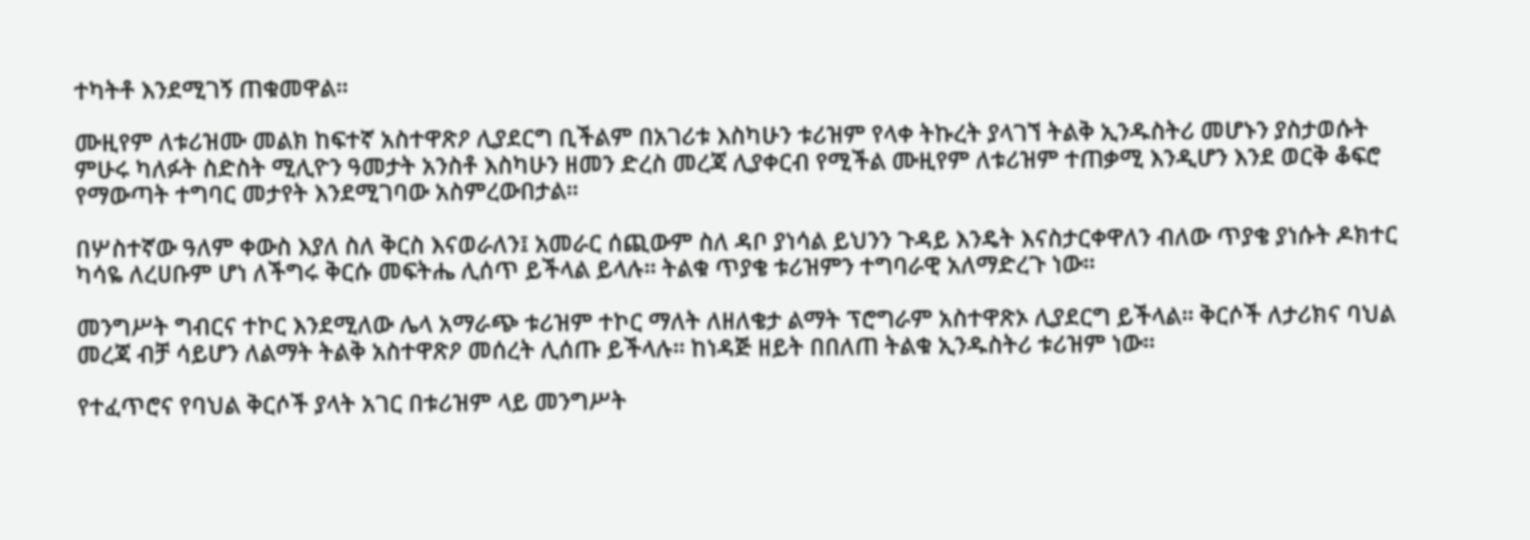ተካትቶ እንደሚገኝ ጠቁመዋል፡፡

ሙዚየም ለቱሪዝሙ መልክ ከፍተኛ አስተዋጽዖ ሊያደርግ ቢችልም በአገሪቱ እስካሁን ቱሪዝም የላቀ ትኩረት ያላገኘ ትልቅ ኢንዱስትሪ መሆኑን ያስታወሱት ምሁሩ ካለፉት ስድስት ሚሊዮን ዓመታት አንስቶ እስካሁን ዘመን ድረስ መረጃ ሊያቀርብ የሚችል ሙዚየም ለቱሪዝም ተጠቃሚ እንዲሆን እንደ ወርቅ ቆፍሮ የማውጣት ተግባር መታየት እንደሚገባው አስምረውበታል፡፡

በሦስተኛው ዓለም ቀውስ እያለ ስለ ቅርስ እናወራለን፤ አመራር ሰጪውም ስለ ዳቦ ያነሳል ይህንን ጉዳይ እንዴት እናስታርቀዋለን ብለው ጥያቄ ያነሱት ዶክተር ካሳዬ ለረሀቡም ሆነ ለችግሩ ቅርሱ መፍትሔ ሊሰጥ ይችላል ይላሉ፡፡ ትልቁ ጥያቄ ቱሪዝምን ተግባራዊ አለማድረጉ ነው፡፡

መንግሥት ግብርና ተኮር እንደሚለው ሌላ አማራጭ ቱሪዝም ተኮር ማለት ለዘለቄታ ልማት ፕሮግራም አስተዋጽኦ ሊያደርግ ይችላል፡፡ ቅርሶች ለታሪክና ባህል መረጃ ብቻ ሳይሆን ለልማት ትልቅ አስተዋጽዖ መሰረት ሊሰጡ ይችላሉ፡፡ ከነዳጅ ዘይት በበለጠ ትልቁ ኢንዱስትሪ ቱሪዝም ነው፡፡

የተፈጥሮና የባህል ቅርሶች ያላት አገር በቱሪዝም ላይ መንግሥት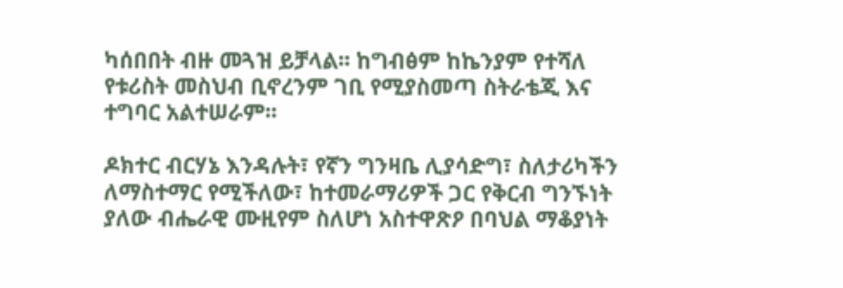ካሰበበት ብዙ መጓዝ ይቻላል፡፡ ከግብፅም ከኬንያም የተሻለ የቱሪስት መስህብ ቢኖረንም ገቢ የሚያስመጣ ስትራቴጂ እና ተግባር አልተሠራም፡፡

ዶክተር ብርሃኔ እንዳሉት፣ የኛን ግንዛቤ ሊያሳድግ፣ ስለታሪካችን ለማስተማር የሚችለው፣ ከተመራማሪዎች ጋር የቅርብ ግንኙነት ያለው ብሔራዊ ሙዚየም ስለሆነ አስተዋጽዖ በባህል ማቆያነት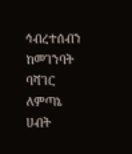ኅብረተሰብን ከመገንባት ባሻገር ለምጣኔ ሀብት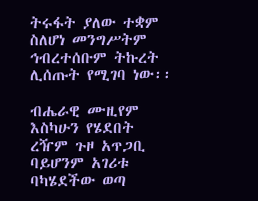ትሩፋት ያለው ተቋም ስለሆነ መንግሥትም ኅብረተሰቡም ትኩረት ሊሰጡት የሚገባ ነው፡፡

ብሔራዊ ሙዚየም እስካሁን የሄደበት ረዥም ጉዞ አጥጋቢ ባይሆንም አገሪቱ ባካሄደችው ወጣ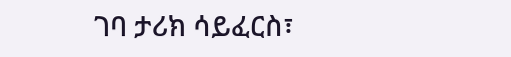ገባ ታሪክ ሳይፈርስ፣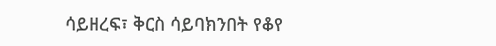ሳይዘረፍ፣ ቅርስ ሳይባክንበት የቆየ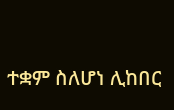ተቋም ስለሆነ ሊከበር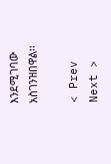እንደሚገባው አስገንዝበዋል፡፡

< Prev   Next >